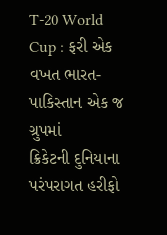T-20 World Cup : ફરી એક વખત ભારત-પાકિસ્તાન એક જ ગ્રુપમાં
ક્રિકેટની દુનિયાના પરંપરાગત હરીફો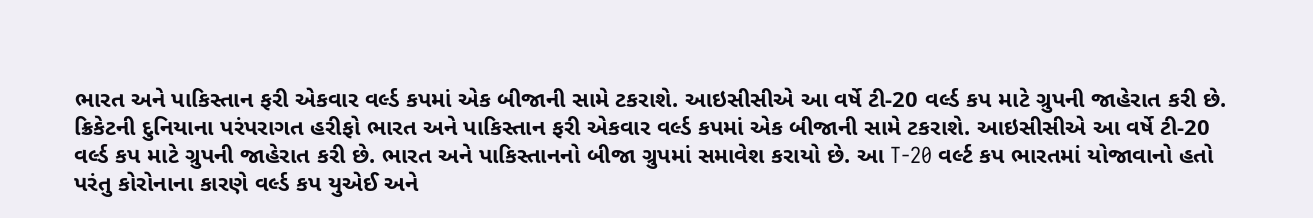ભારત અને પાકિસ્તાન ફરી એકવાર વર્લ્ડ કપમાં એક બીજાની સામે ટકરાશે. આઇસીસીએ આ વર્ષે ટી-20 વર્લ્ડ કપ માટે ગ્રુપની જાહેરાત કરી છે.
ક્રિકેટની દુનિયાના પરંપરાગત હરીફો ભારત અને પાકિસ્તાન ફરી એકવાર વર્લ્ડ કપમાં એક બીજાની સામે ટકરાશે. આઇસીસીએ આ વર્ષે ટી-20 વર્લ્ડ કપ માટે ગ્રુપની જાહેરાત કરી છે. ભારત અને પાકિસ્તાનનો બીજા ગ્રુપમાં સમાવેશ કરાયો છે. આ T-20 વર્લ્ટ કપ ભારતમાં યોજાવાનો હતો પરંતુ કોરોનાના કારણે વર્લ્ડ કપ યુએઈ અને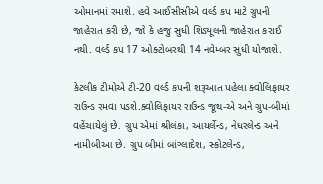ઓમાનમાં રમાશે. હવે આઈસીસીએ વર્લ્ડ કપ માટે ગ્રુપની જાહેરાત કરી છે, જો કે હજુ સુધી શિડ્યૂલની જાહેરાત કરાઈ નથી. વર્લ્ડ કપ 17 ઓક્ટોબરથી 14 નવેમ્બર સુધી યોજાશે.

કેટલીક ટીમોએ ટી-20 વર્લ્ડ કપની શરૂઆત પહેલા ક્વોલિફાયર રાઉન્ડ રમવા પડશે.ક્વોલિફાયર રાઉન્ડ જૂથ-એ અને ગ્રુપ-બીમાં વહેંચાયેલું છે. ગ્રુપ એમાં શ્રીલંકા, આયર્લેન્ડ, નેધરલેન્ડ અને નામીબીઆ છે. ગ્રુપ બીમાં બાંગ્લાદેશ, સ્કોટલેન્ડ,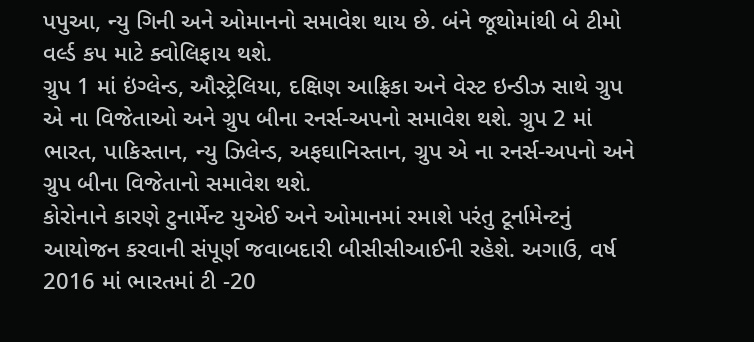પપુઆ, ન્યુ ગિની અને ઓમાનનો સમાવેશ થાય છે. બંને જૂથોમાંથી બે ટીમો વર્લ્ડ કપ માટે ક્વોલિફાય થશે.
ગ્રુપ 1 માં ઇંગ્લેન્ડ, ઔસ્ટ્રેલિયા, દક્ષિણ આફ્રિકા અને વેસ્ટ ઇન્ડીઝ સાથે ગ્રુપ એ ના વિજેતાઓ અને ગ્રુપ બીના રનર્સ-અપનો સમાવેશ થશે. ગ્રુપ 2 માં ભારત, પાકિસ્તાન, ન્યુ ઝિલેન્ડ, અફઘાનિસ્તાન, ગ્રુપ એ ના રનર્સ-અપનો અને ગ્રુપ બીના વિજેતાનો સમાવેશ થશે.
કોરોનાને કારણે ટુનાર્મેન્ટ યુએઈ અને ઓમાનમાં રમાશે પરંતુ ટૂર્નામેન્ટનું આયોજન કરવાની સંપૂર્ણ જવાબદારી બીસીસીઆઈની રહેશે. અગાઉ, વર્ષ 2016 માં ભારતમાં ટી -20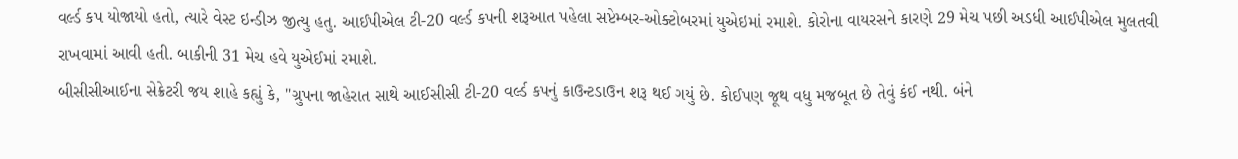વર્લ્ડ કપ યોજાયો હતો, ત્યારે વેસ્ટ ઇન્ડીઝ જીત્યુ હતુ. આઈપીએલ ટી-20 વર્લ્ડ કપની શરૂઆત પહેલા સપ્ટેમ્બર-ઓક્ટોબરમાં યુએઇમાં રમાશે. કોરોના વાયરસને કારણે 29 મેચ પછી અડધી આઈપીએલ મુલતવી રાખવામાં આવી હતી. બાકીની 31 મેચ હવે યુએઈમાં રમાશે.
બીસીસીઆઈના સેક્રેટરી જય શાહે કહ્યું કે, "ગ્રુપના જાહેરાત સાથે આઈસીસી ટી-20 વર્લ્ડ કપનું કાઉન્ટડાઉન શરૂ થઈ ગયું છે. કોઈપણ જૂથ વધુ મજબૂત છે તેવું કંઈ નથી. બંને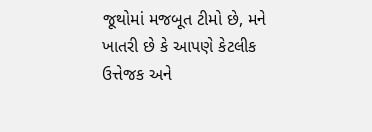જૂથોમાં મજબૂત ટીમો છે, મને ખાતરી છે કે આપણે કેટલીક ઉત્તેજક અને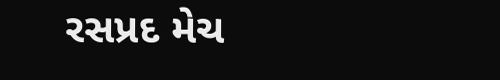રસપ્રદ મેચ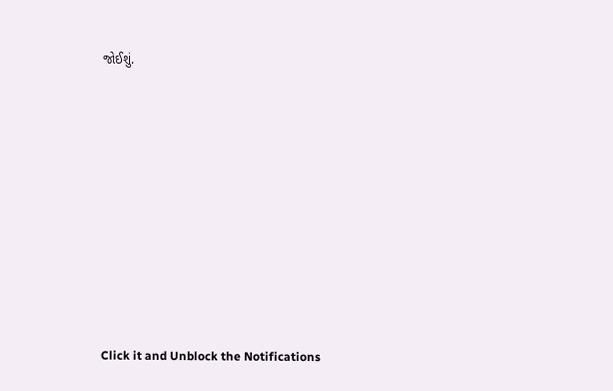જોઈશું.












Click it and Unblock the Notifications